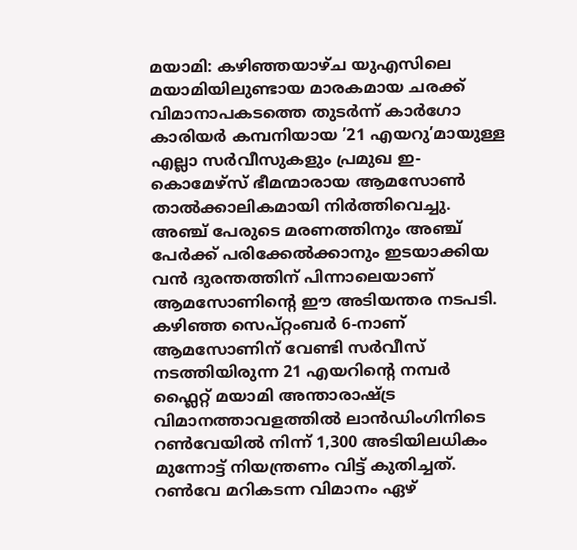മയാമി: കഴിഞ്ഞയാഴ്ച യുഎസിലെ മയാമിയിലുണ്ടായ മാരകമായ ചരക്ക് വിമാനാപകടത്തെ തുടർന്ന് കാർഗോ കാരിയർ കമ്പനിയായ ’21 എയറു’മായുള്ള എല്ലാ സർവീസുകളും പ്രമുഖ ഇ-കൊമേഴ്സ് ഭീമന്മാരായ ആമസോൺ താൽക്കാലികമായി നിർത്തിവെച്ചു. അഞ്ച് പേരുടെ മരണത്തിനും അഞ്ച് പേർക്ക് പരിക്കേൽക്കാനും ഇടയാക്കിയ വൻ ദുരന്തത്തിന് പിന്നാലെയാണ് ആമസോണിൻ്റെ ഈ അടിയന്തര നടപടി.
കഴിഞ്ഞ സെപ്റ്റംബർ 6-നാണ് ആമസോണിന് വേണ്ടി സർവീസ് നടത്തിയിരുന്ന 21 എയറിൻ്റെ നമ്പർ ഫ്ലൈറ്റ് മയാമി അന്താരാഷ്ട്ര വിമാനത്താവളത്തിൽ ലാൻഡിംഗിനിടെ റൺവേയിൽ നിന്ന് 1,300 അടിയിലധികം മുന്നോട്ട് നിയന്ത്രണം വിട്ട് കുതിച്ചത്. റൺവേ മറികടന്ന വിമാനം ഏഴ്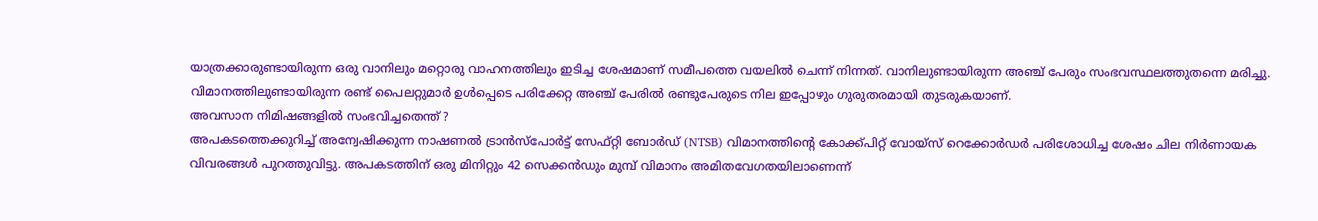യാത്രക്കാരുണ്ടായിരുന്ന ഒരു വാനിലും മറ്റൊരു വാഹനത്തിലും ഇടിച്ച ശേഷമാണ് സമീപത്തെ വയലിൽ ചെന്ന് നിന്നത്. വാനിലുണ്ടായിരുന്ന അഞ്ച് പേരും സംഭവസ്ഥലത്തുതന്നെ മരിച്ചു. വിമാനത്തിലുണ്ടായിരുന്ന രണ്ട് പൈലറ്റുമാർ ഉൾപ്പെടെ പരിക്കേറ്റ അഞ്ച് പേരിൽ രണ്ടുപേരുടെ നില ഇപ്പോഴും ഗുരുതരമായി തുടരുകയാണ്.
അവസാന നിമിഷങ്ങളിൽ സംഭവിച്ചതെന്ത് ?
അപകടത്തെക്കുറിച്ച് അന്വേഷിക്കുന്ന നാഷണൽ ട്രാൻസ്പോർട്ട് സേഫ്റ്റി ബോർഡ് (NTSB) വിമാനത്തിന്റെ കോക്ക്പിറ്റ് വോയ്സ് റെക്കോർഡർ പരിശോധിച്ച ശേഷം ചില നിർണായക വിവരങ്ങൾ പുറത്തുവിട്ടു. അപകടത്തിന് ഒരു മിനിറ്റും 42 സെക്കൻഡും മുമ്പ് വിമാനം അമിതവേഗതയിലാണെന്ന്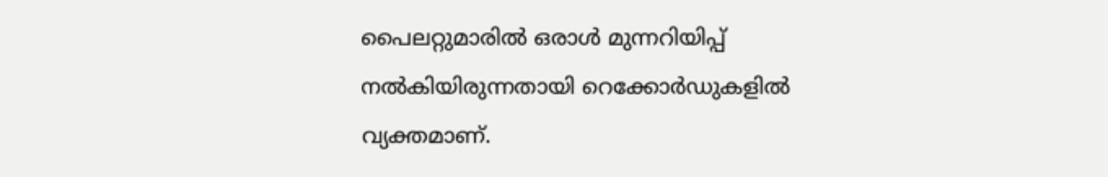പൈലറ്റുമാരിൽ ഒരാൾ മുന്നറിയിപ്പ് നൽകിയിരുന്നതായി റെക്കോർഡുകളിൽ വ്യക്തമാണ്.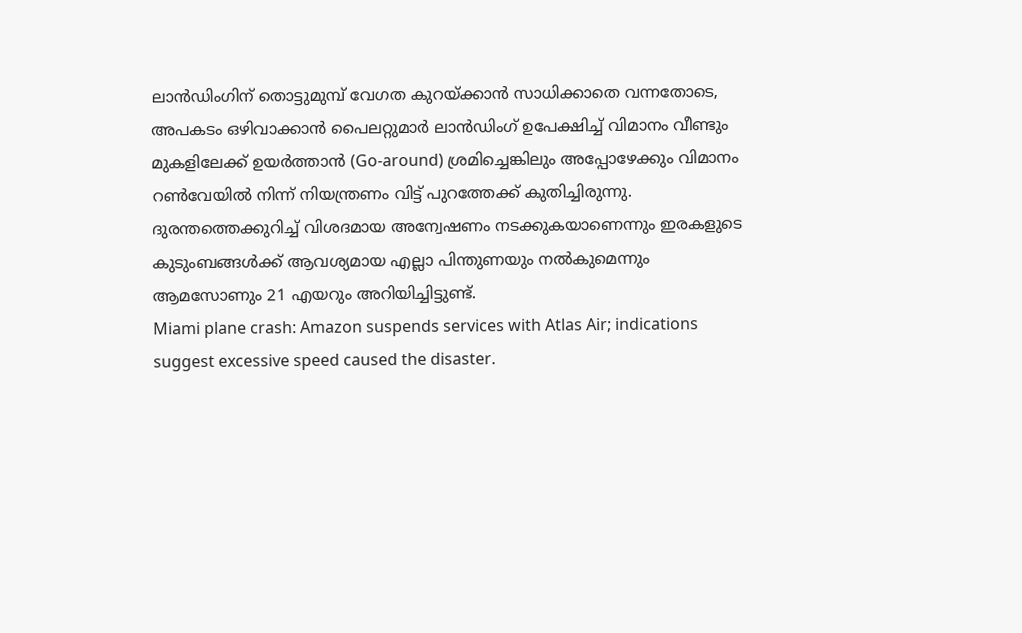ലാൻഡിംഗിന് തൊട്ടുമുമ്പ് വേഗത കുറയ്ക്കാൻ സാധിക്കാതെ വന്നതോടെ, അപകടം ഒഴിവാക്കാൻ പൈലറ്റുമാർ ലാൻഡിംഗ് ഉപേക്ഷിച്ച് വിമാനം വീണ്ടും മുകളിലേക്ക് ഉയർത്താൻ (Go-around) ശ്രമിച്ചെങ്കിലും അപ്പോഴേക്കും വിമാനം റൺവേയിൽ നിന്ന് നിയന്ത്രണം വിട്ട് പുറത്തേക്ക് കുതിച്ചിരുന്നു.
ദുരന്തത്തെക്കുറിച്ച് വിശദമായ അന്വേഷണം നടക്കുകയാണെന്നും ഇരകളുടെ കുടുംബങ്ങൾക്ക് ആവശ്യമായ എല്ലാ പിന്തുണയും നൽകുമെന്നും ആമസോണും 21 എയറും അറിയിച്ചിട്ടുണ്ട്.
Miami plane crash: Amazon suspends services with Atlas Air; indications suggest excessive speed caused the disaster.